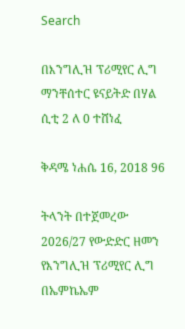Search

በእንግሊዝ ፕሪሚየር ሊግ ማንቸሰተር ዩናይትድ በሃል ሲቲ 2 ለ 0 ተሸነፈ

ቅዳሜ ነሐሴ 16, 2018 96

ትላንት በተጀመረው 2026/27 የውድድር ዘመን የእንግሊዝ ፕሪሚየር ሊግ በኤምኬኤም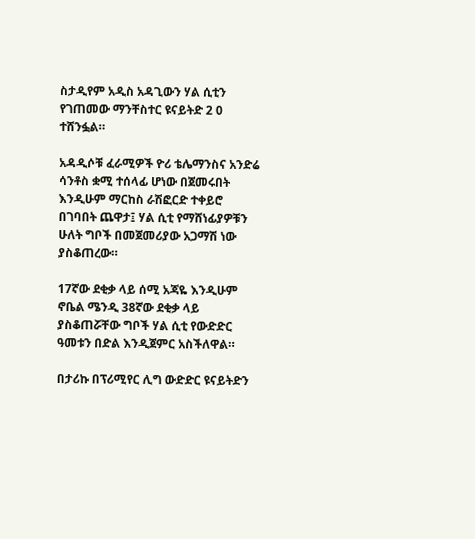ስታዲየም አዲስ አዳጊውን ሃል ሲቲን የገጠመው ማንቸስተር ዩናይትድ 2 0 ተሸንፏል።

አዳዲሶቹ ፈራሚዎች ዮሪ ቴሌማንስና አንድሬ ሳንቶስ ቋሚ ተሰላፊ ሆነው በጀመሩበት እንዲሁም ማርከስ ራሽፎርድ ተቀይሮ በገባበት ጨዋታ፤ ሃል ሲቲ የማሸነፊያዎቹን ሁለት ግቦች በመጀመሪያው አጋማሽ ነው ያስቆጠረው።

17ኛው ደቂቃ ላይ ሰሚ አጃዬ እንዲሁም ኖቤል ሜንዲ 38ኛው ደቂቃ ላይ ያስቆጠሯቸው ግቦች ሃል ሲቲ የውድድር ዓመቱን በድል እንዲጀምር አስችለዋል።

በታሪኩ በፕሪሚየር ሊግ ውድድር ዩናይትድን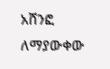አሸንፎ ለማያውቀው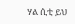ሃል ሲቲ ይህ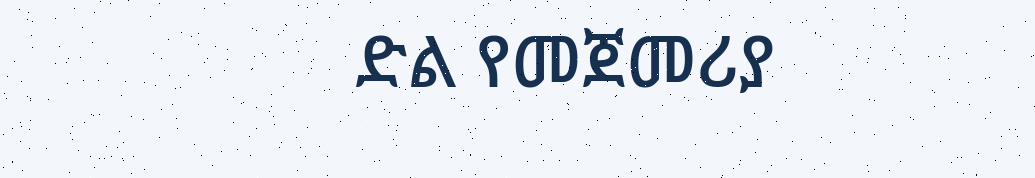ድል የመጀመሪያ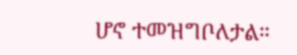ሆኖ ተመዝግቦለታል።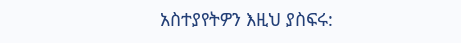አስተያየትዎን እዚህ ያስፍሩ: